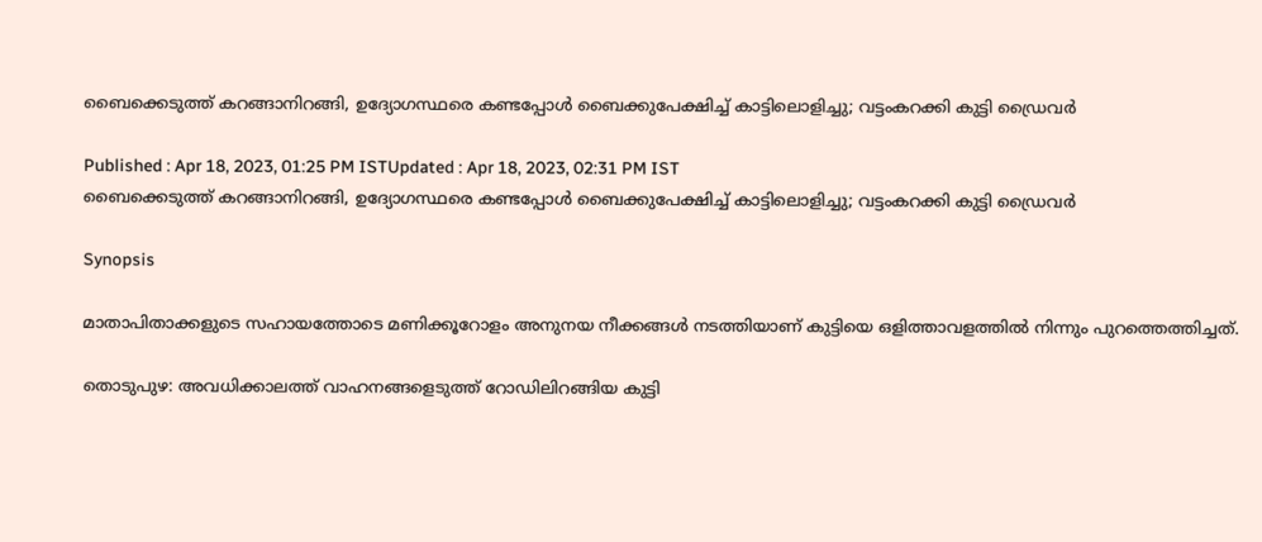ബൈക്കെടുത്ത് കറങ്ങാനിറങ്ങി, ഉദ്യോഗസ്ഥരെ കണ്ടപ്പോൾ ബൈക്കുപേക്ഷിച്ച് കാട്ടിലൊളിച്ചു; വട്ടംകറക്കി കു‌ട്ടി ഡ്രൈവർ

Published : Apr 18, 2023, 01:25 PM ISTUpdated : Apr 18, 2023, 02:31 PM IST
ബൈക്കെടുത്ത് കറങ്ങാനിറങ്ങി, ഉദ്യോഗസ്ഥരെ കണ്ടപ്പോൾ ബൈക്കുപേക്ഷിച്ച് കാട്ടിലൊളിച്ചു; വട്ടംകറക്കി കു‌ട്ടി ഡ്രൈവർ

Synopsis

മാതാപിതാക്കളുടെ സഹായത്തോടെ മണിക്കൂറോളം അനുനയ നീക്കങ്ങള്‍ നടത്തിയാണ് കുട്ടിയെ ഒളിത്താവളത്തില്‍ നിന്നും പുറത്തെത്തിച്ചത്.

തൊടുപുഴ: അവധിക്കാലത്ത് വാഹനങ്ങളെടുത്ത് റോഡിലിറങ്ങിയ കുട്ടി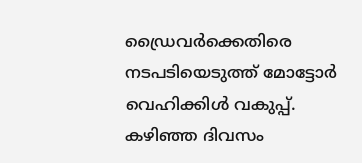ഡ്രൈവര്‍ക്കെതിരെ നടപടിയെടുത്ത് മോട്ടോര്‍ വെഹിക്കിള്‍ വകുപ്പ്. കഴിഞ്ഞ ദിവസം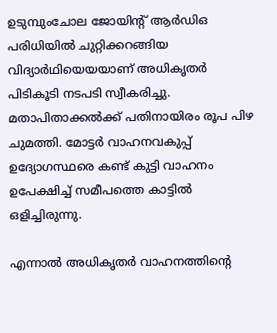ഉടുമ്പുംചോല ജോയിന്റ് ആര്‍ഡിഒ പരിധിയില്‍ ചുറ്റിക്കറങ്ങിയ വിദ്യാര്‍ഥിയെയയാണ് അധികൃതര്‍ പിടികൂടി നടപടി സ്വീകരിച്ചു. മതാപിതാക്കൽക്ക് പതിനായിരം രൂപ പിഴ ചുമത്തി. മോട്ടര്‍ വാഹനവകുപ്പ് ഉദ്യോഗസ്ഥരെ കണ്ട് കുട്ടി വാഹനം ഉപേക്ഷിച്ച് സമീപത്തെ കാട്ടില്‍ ഒളിച്ചിരുന്നു.

എന്നാൽ അധികൃതർ വാഹനത്തിന്റെ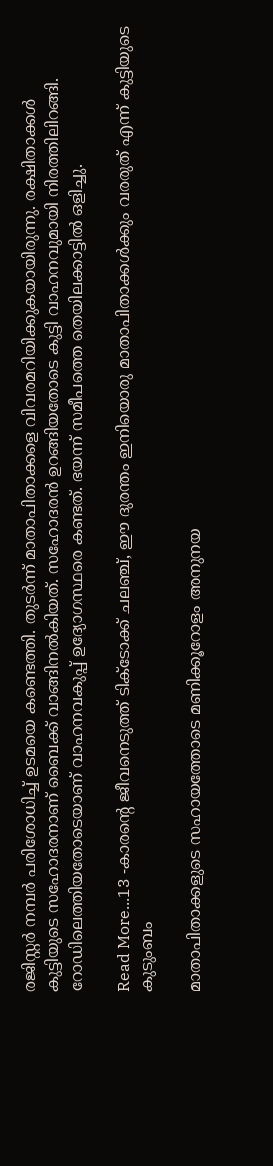രജിസ്റ്റര്‍ നമ്പര്‍ പരിശോധിച്ച് ഉടമയെ കണ്ടെത്തി. തുടര്‍ന്ന് മാതാപിതാക്കളെ വിവരമറിയിക്കുകയായിരുന്നു. രക്ഷിതാക്കള്‍ കുട്ടിയുടെ സഹോദരനാണ് ബൈക്ക് വാങ്ങിനല്‍കിയത്. സഹോദരന്‍ ഉറങ്ങിയതോടെ കുട്ടി വാഹനവുമായി നിരത്തിലിറങ്ങി. റോഡിലെത്തിയതോടെയാണ് വാഹനവകുപ്പ് ഉദ്യോഗസ്ഥരെ കണ്ടത്. ഭയന്ന് സമീപത്തെ തെയിലക്കാട്ടില്‍ ഒളിച്ചു.

Read More...13 -കാരന്റെ ജീവനെടുത്ത് ടിക്ടോക്ക് ചലഞ്ച്, ഈ ദുരന്തം ഇനിയൊരു മാതാപിതാക്കൾക്കും വരരുത് എന്ന് കുട്ടിയുടെ കുടുംബം

മാതാപിതാക്കളുടെ സഹായത്തോടെ മണിക്കൂറോളം അനുനയ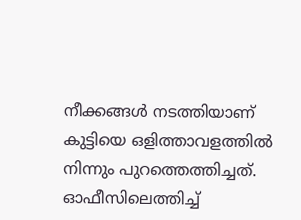നീക്കങ്ങള്‍ നടത്തിയാണ് കുട്ടിയെ ഒളിത്താവളത്തില്‍ നിന്നും പുറത്തെത്തിച്ചത്. ഓഫീസിലെത്തിച്ച്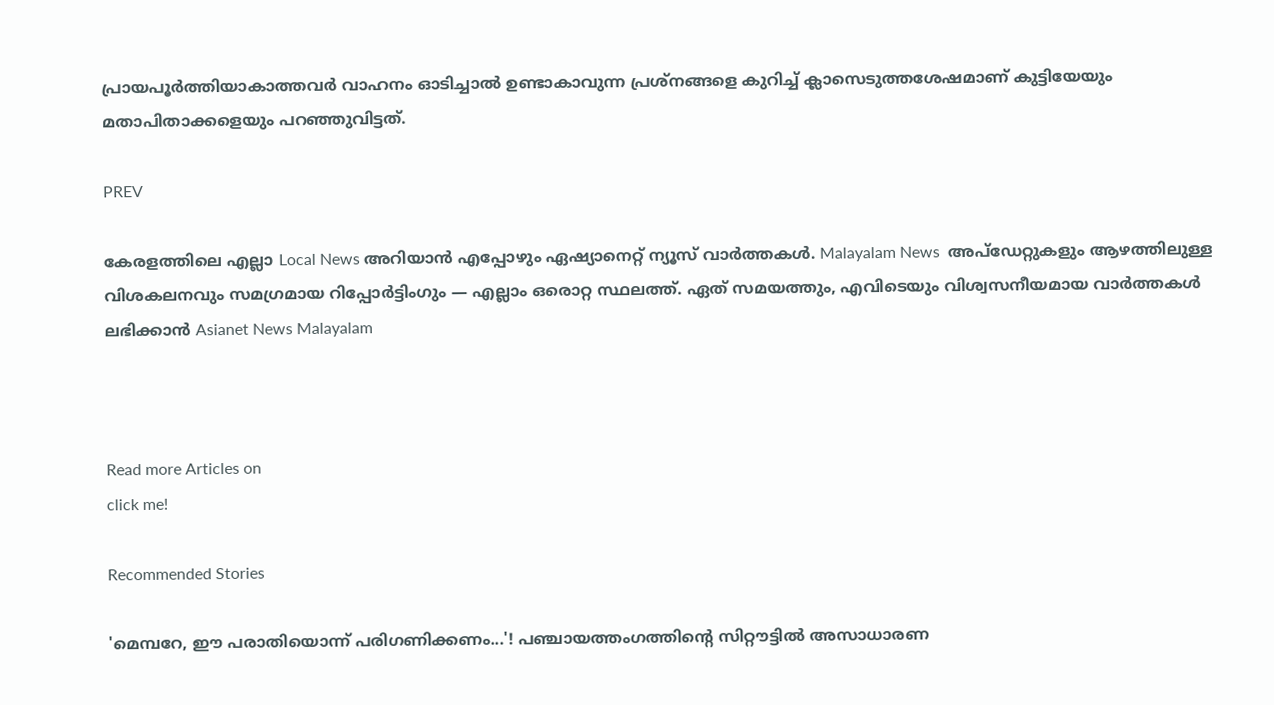പ്രായപൂര്‍ത്തിയാകാത്തവര്‍ വാഹനം ഓടിച്ചാല്‍ ഉണ്ടാകാവുന്ന പ്രശ്‌നങ്ങളെ കുറിച്ച് ക്ലാസെടുത്തശേഷമാണ് കുട്ടിയേയും മതാപിതാക്കളെയും പറഞ്ഞുവിട്ടത്.

PREV

കേരളത്തിലെ എല്ലാ Local News അറിയാൻ എപ്പോഴും ഏഷ്യാനെറ്റ് ന്യൂസ് വാർത്തകൾ. Malayalam News  അപ്‌ഡേറ്റുകളും ആഴത്തിലുള്ള വിശകലനവും സമഗ്രമായ റിപ്പോർട്ടിംഗും — എല്ലാം ഒരൊറ്റ സ്ഥലത്ത്. ഏത് സമയത്തും, എവിടെയും വിശ്വസനീയമായ വാർത്തകൾ ലഭിക്കാൻ Asianet News Malayalam



Read more Articles on
click me!

Recommended Stories

'മെമ്പറേ, ഈ പരാതിയൊന്ന് പരിഗണിക്കണം...'! പഞ്ചായത്തംഗത്തിന്റെ സിറ്റൗട്ടിൽ അസാധാരണ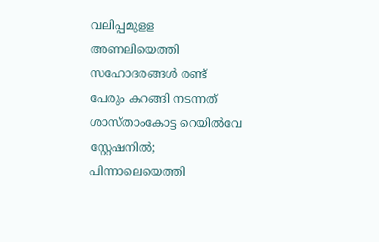വലിപ്പമുളള അണലിയെത്തി
സഹോദരങ്ങൾ രണ്ട് പേരും കറങ്ങി നടന്നത് ശാസ്താംകോട്ട റെയിൽവേ സ്റ്റേഷനിൽ; പിന്നാലെയെത്തി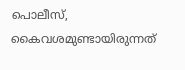പൊലീസ്, കൈവശമുണ്ടായിരുന്നത്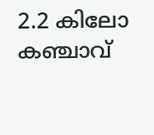2.2 കിലോ കഞ്ചാവ്